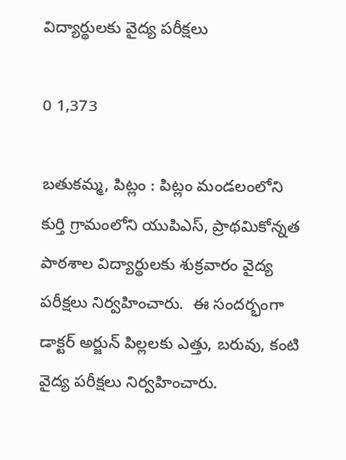విద్యార్థులకు వైద్య పరీక్షలు

0 1,373

బతుకమ్మ, పిట్లం : పిట్లం మండలంలోని కుర్తి గ్రామంలోని యుపిఎస్, ప్రాథమికోన్నత పాఠశాల విద్యార్థులకు శుక్రవారం వైద్య పరీక్షలు నిర్వహించారు.  ఈ సందర్భంగా  డాక్టర్ అర్జున్ పిల్లలకు ఎత్తు, బరువు, కంటి వైద్య పరీక్షలు నిర్వహించారు.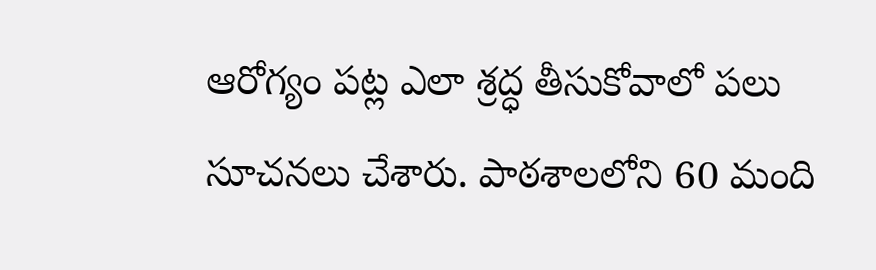ఆరోగ్యం పట్ల ఎలా శ్రద్ధ తీసుకోవాలో పలు సూచనలు చేశారు. పాఠశాలలోని 60 మంది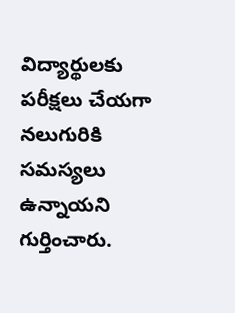విద్యార్థులకు పరీక్షలు చేయగా నలుగురికి సమస్యలు ఉన్నాయని గుర్తించారు.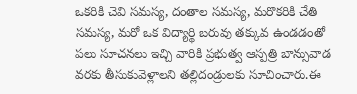ఒకరికి చెవి సమస్య, దంతాల సమస్య, మరొకరికి చేతి సమస్య, మరో ఒక విద్యార్థి బరువు తక్కువ ఉండడంతో పలు సూచనలు ఇచ్చి వారికి ప్రభుత్వ ఆస్పత్రి బాన్సువాడ వరకు తీసుకువెళ్లాలని తల్లిదండ్రులకు సూచించారు.ఈ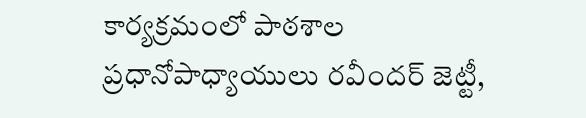కార్యక్రమంలో పాఠశాల ప్రధానోపాధ్యాయులు రవీందర్ జెట్టీ,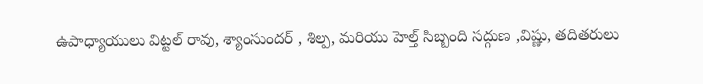ఉపాధ్యాయులు విట్టల్ రావు, శ్యాంసుందర్ , శిల్ప, మరియు హెల్త్ సిబ్బంది సద్గుణ ,విష్ణు, తదితరులు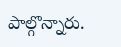పాల్గొన్నారు.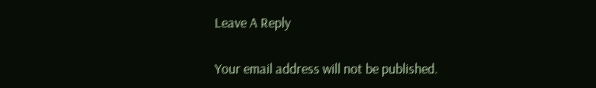Leave A Reply

Your email address will not be published.